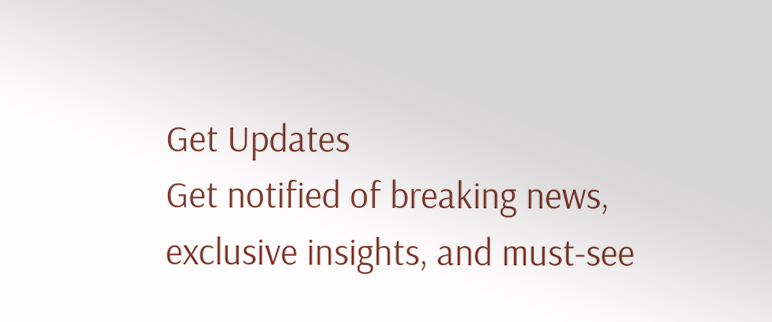Get Updates
Get notified of breaking news, exclusive insights, and must-see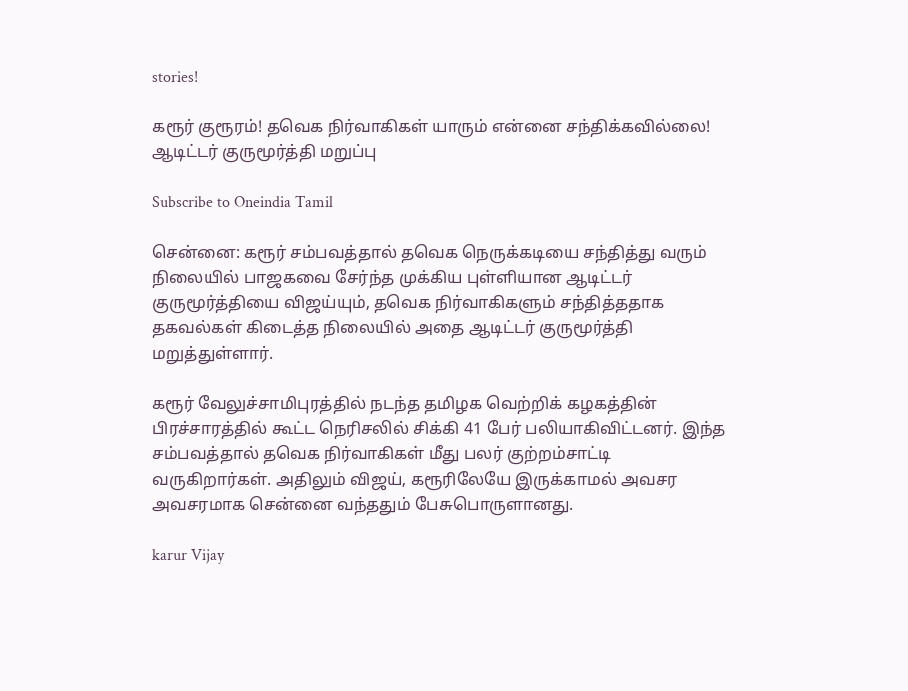stories!

கரூர் குரூரம்! தவெக நிர்வாகிகள் யாரும் என்னை சந்திக்கவில்லை! ஆடிட்டர் குருமூர்த்தி மறுப்பு

Subscribe to Oneindia Tamil

சென்னை: கரூர் சம்பவத்தால் தவெக நெருக்கடியை சந்தித்து வரும் நிலையில் பாஜகவை சேர்ந்த முக்கிய புள்ளியான ஆடிட்டர் குருமூர்த்தியை விஜய்யும், தவெக நிர்வாகிகளும் சந்தித்ததாக தகவல்கள் கிடைத்த நிலையில் அதை ஆடிட்டர் குருமூர்த்தி மறுத்துள்ளார்.

கரூர் வேலுச்சாமிபுரத்தில் நடந்த தமிழக வெற்றிக் கழகத்தின் பிரச்சாரத்தில் கூட்ட நெரிசலில் சிக்கி 41 பேர் பலியாகிவிட்டனர். இந்த சம்பவத்தால் தவெக நிர்வாகிகள் மீது பலர் குற்றம்சாட்டி வருகிறார்கள். அதிலும் விஜய், கரூரிலேயே இருக்காமல் அவசர அவசரமாக சென்னை வந்ததும் பேசுபொருளானது.

karur Vijay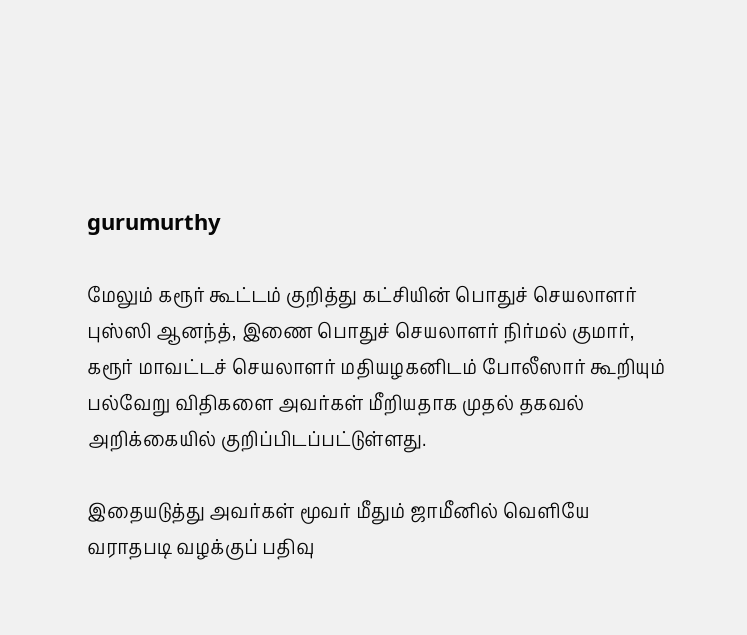gurumurthy

மேலும் கரூர் கூட்டம் குறித்து கட்சியின் பொதுச் செயலாளர் புஸ்ஸி ஆனந்த், இணை பொதுச் செயலாளர் நிர்மல் குமார், கரூர் மாவட்டச் செயலாளர் மதியழகனிடம் போலீஸார் கூறியும் பல்வேறு விதிகளை அவர்கள் மீறியதாக முதல் தகவல் அறிக்கையில் குறிப்பிடப்பட்டுள்ளது.

இதையடுத்து அவர்கள் மூவர் மீதும் ஜாமீனில் வெளியே வராதபடி வழக்குப் பதிவு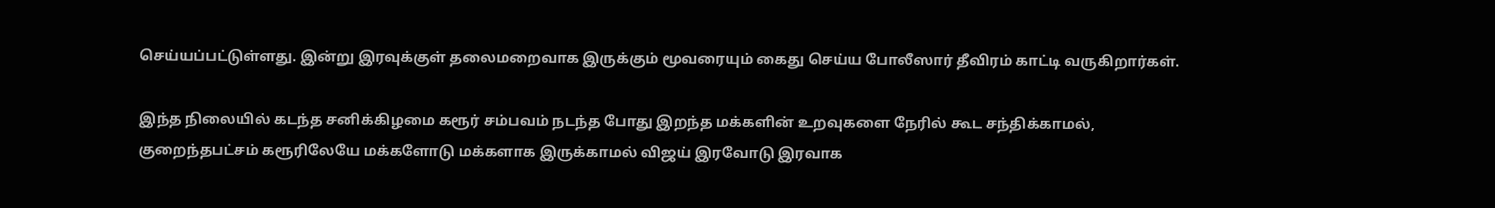செய்யப்பட்டுள்ளது. இன்று இரவுக்குள் தலைமறைவாக இருக்கும் மூவரையும் கைது செய்ய போலீஸார் தீவிரம் காட்டி வருகிறார்கள்.

இந்த நிலையில் கடந்த சனிக்கிழமை கரூர் சம்பவம் நடந்த போது இறந்த மக்களின் உறவுகளை நேரில் கூட சந்திக்காமல், குறைந்தபட்சம் கரூரிலேயே மக்களோடு மக்களாக இருக்காமல் விஜய் இரவோடு இரவாக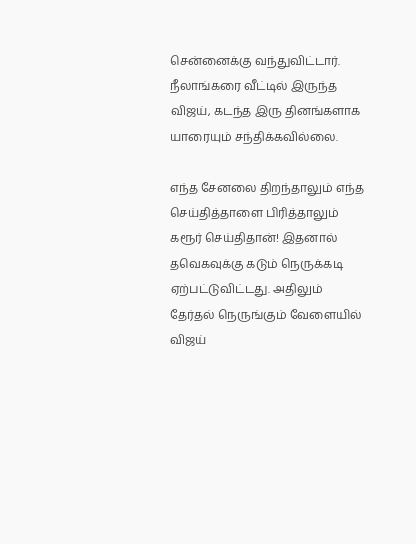சென்னைக்கு வந்துவிட்டார். நீலாங்கரை வீட்டில் இருந்த விஜய், கடந்த இரு தினங்களாக யாரையும் சந்திக்கவில்லை.

எந்த சேனலை திறந்தாலும் எந்த செய்தித்தாளை பிரித்தாலும் கரூர் செய்திதான்! இதனால் தவெகவுக்கு கடும் நெருக்கடி ஏற்பட்டுவிட்டது. அதிலும் தேர்தல் நெருங்கும் வேளையில் விஜய்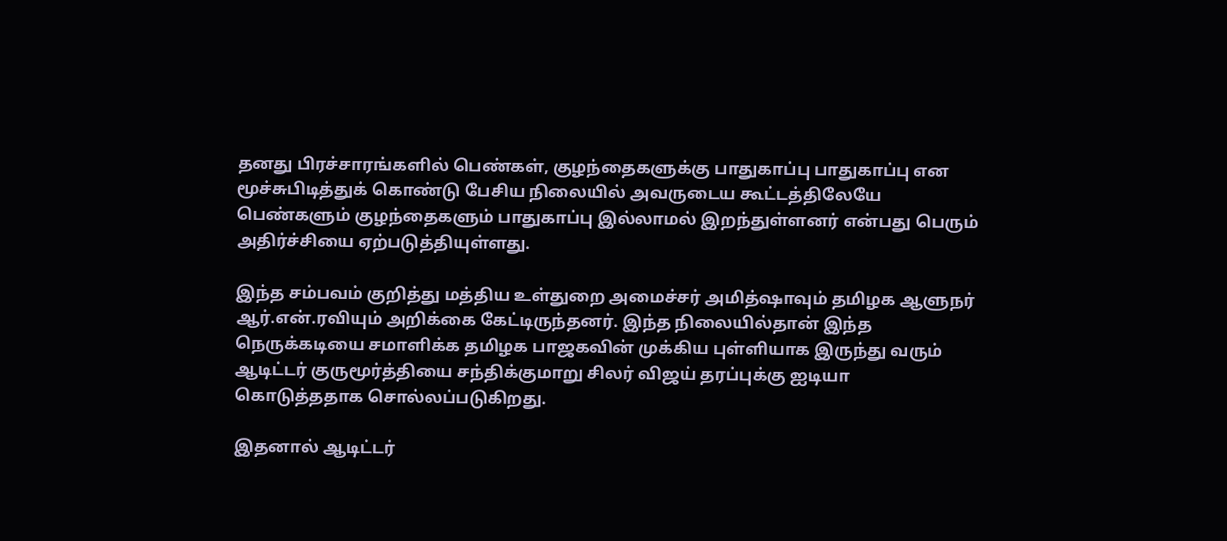தனது பிரச்சாரங்களில் பெண்கள், குழந்தைகளுக்கு பாதுகாப்பு பாதுகாப்பு என மூச்சுபிடித்துக் கொண்டு பேசிய நிலையில் அவருடைய கூட்டத்திலேயே பெண்களும் குழந்தைகளும் பாதுகாப்பு இல்லாமல் இறந்துள்ளனர் என்பது பெரும் அதிர்ச்சியை ஏற்படுத்தியுள்ளது.

இந்த சம்பவம் குறித்து மத்திய உள்துறை அமைச்சர் அமித்ஷாவும் தமிழக ஆளுநர் ஆர்.என்.ரவியும் அறிக்கை கேட்டிருந்தனர். இந்த நிலையில்தான் இந்த நெருக்கடியை சமாளிக்க தமிழக பாஜகவின் முக்கிய புள்ளியாக இருந்து வரும் ஆடிட்டர் குருமூர்த்தியை சந்திக்குமாறு சிலர் விஜய் தரப்புக்கு ஐடியா கொடுத்ததாக சொல்லப்படுகிறது.

இதனால் ஆடிட்டர்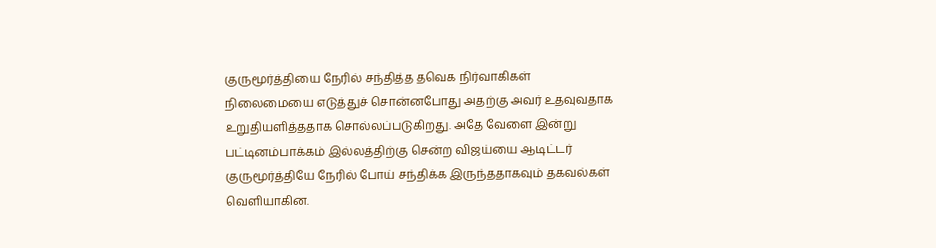குருமூர்த்தியை நேரில் சந்தித்த தவெக நிர்வாகிகள் நிலைமையை எடுத்துச் சொன்னபோது அதற்கு அவர் உதவுவதாக உறுதியளித்ததாக சொல்லப்படுகிறது. அதே வேளை இன்று பட்டினம்பாக்கம் இல்லத்திற்கு சென்ற விஜய்யை ஆடிட்டர் குருமூர்த்தியே நேரில் போய் சந்திக்க இருந்ததாகவும் தகவல்கள் வெளியாகின.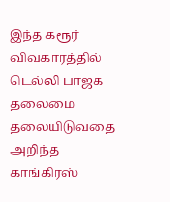இந்த கரூர் விவகாரத்தில் டெல்லி பாஜக தலைமை தலையிடுவதை அறிந்த காங்கிரஸ்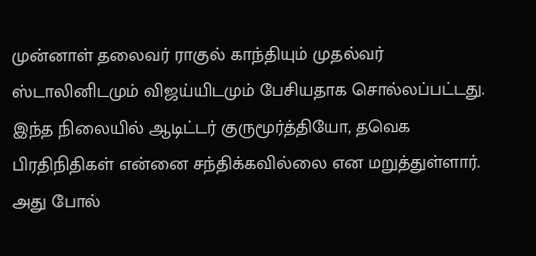முன்னாள் தலைவர் ராகுல் காந்தியும் முதல்வர் ஸ்டாலினிடமும் விஜய்யிடமும் பேசியதாக சொல்லப்பட்டது. இந்த நிலையில் ஆடிட்டர் குருமூர்த்தியோ, தவெக பிரதிநிதிகள் என்னை சந்திக்கவில்லை என மறுத்துள்ளார். அது போல்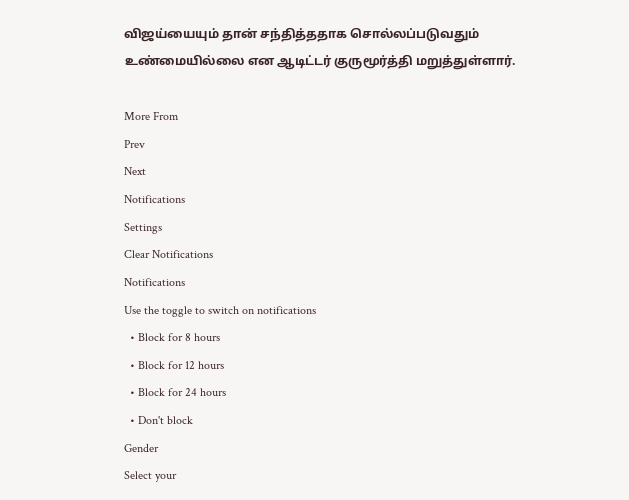விஜய்யையும் தான் சந்தித்ததாக சொல்லப்படுவதும் உண்மையில்லை என ஆடிட்டர் குருமூர்த்தி மறுத்துள்ளார்.

More From
Prev
Next
Notifications
Settings
Clear Notifications
Notifications
Use the toggle to switch on notifications
  • Block for 8 hours
  • Block for 12 hours
  • Block for 24 hours
  • Don't block
Gender
Select your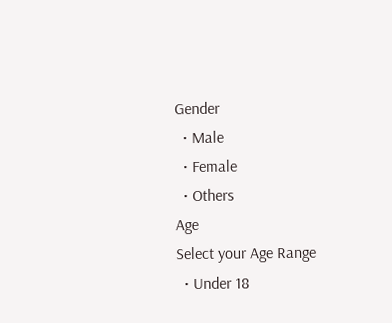Gender
  • Male
  • Female
  • Others
Age
Select your Age Range
  • Under 18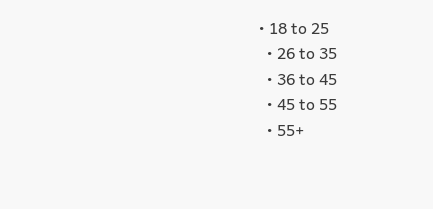• 18 to 25
  • 26 to 35
  • 36 to 45
  • 45 to 55
  • 55+